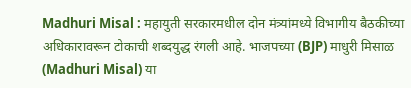Madhuri Misal : महायुती सरकारमधील दोन मंत्र्यांमध्ये विभागीय बैठकीच्या अधिकारावरून टोकाची शब्दयुद्ध रंगली आहे. भाजपच्या (BJP) माधुरी मिसाळ (Madhuri Misal) या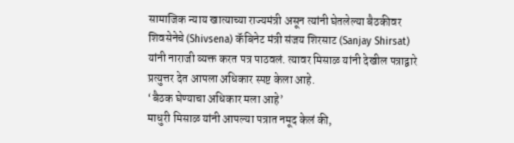सामाजिक न्याय खात्याच्या राज्यमंत्री असून त्यांनी घेतलेल्या बैठकीवर शिवसेनेचे (Shivsena) कॅबिनेट मंत्री संजय शिरसाट (Sanjay Shirsat) यांनी नाराजी व्यक्त करत पत्र पाठवलं. त्यावर मिसाळ यांनी देखील पत्राद्वारे प्रत्युत्तर देत आपला अधिकार स्पष्ट केला आहे.
‘बैठक घेण्याचा अधिकार मला आहे’
माधुरी मिसाळ यांनी आपल्या पत्रात नमूद केलं की,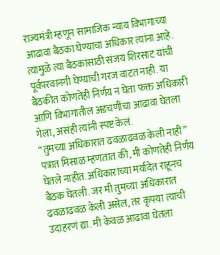राज्यमंत्री म्हणून सामाजिक न्याय विभागाच्या आढावा बैठका घेण्याचा अधिकार त्यांना आहे. त्यामुळे त्या बैठकांसाठी संजय शिरसाट यांची पूर्वपरवानगी घेण्याची गरज वाटत नाही. या बैठकीत कोणतेही निर्णय न घेता फक्त अधिकारी आणि विभागातील अडचणींचा आढावा घेतला गेला, असंही त्यांनी स्पष्ट केलं.
“तुमच्या अधिकारात ढवळाढवळ केली नाही”
पत्रात मिसाळ म्हणतात की, मी कोणतेही निर्णय घेतले नाहीत. अधिकारांच्या मर्यादेत राहूनच बैठक घेतली. जर मी तुमच्या अधिकारात ढवळाढवळ केली असेल, तर कृपया त्याची उदाहरणं द्या. मी केवळ आढावा घेतला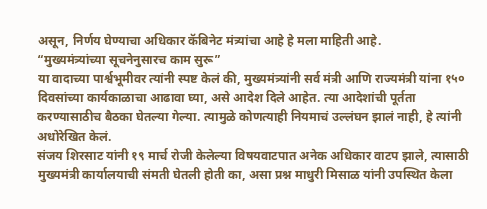असून, निर्णय घेण्याचा अधिकार कॅबिनेट मंत्र्यांचा आहे हे मला माहिती आहे.
“मुख्यमंत्र्यांच्या सूचनेनुसारच काम सुरू”
या वादाच्या पार्श्वभूमीवर त्यांनी स्पष्ट केलं की, मुख्यमंत्र्यांनी सर्व मंत्री आणि राज्यमंत्री यांना १५० दिवसांच्या कार्यकाळाचा आढावा घ्या, असे आदेश दिले आहेत. त्या आदेशांची पूर्तता करण्यासाठीच बैठका घेतल्या गेल्या. त्यामुळे कोणत्याही नियमाचं उल्लंघन झालं नाही, हे त्यांनी अधोरेखित केलं.
संजय शिरसाट यांनी १९ मार्च रोजी केलेल्या विषयवाटपात अनेक अधिकार वाटप झाले, त्यासाठी मुख्यमंत्री कार्यालयाची संमती घेतली होती का, असा प्रश्न माधुरी मिसाळ यांनी उपस्थित केला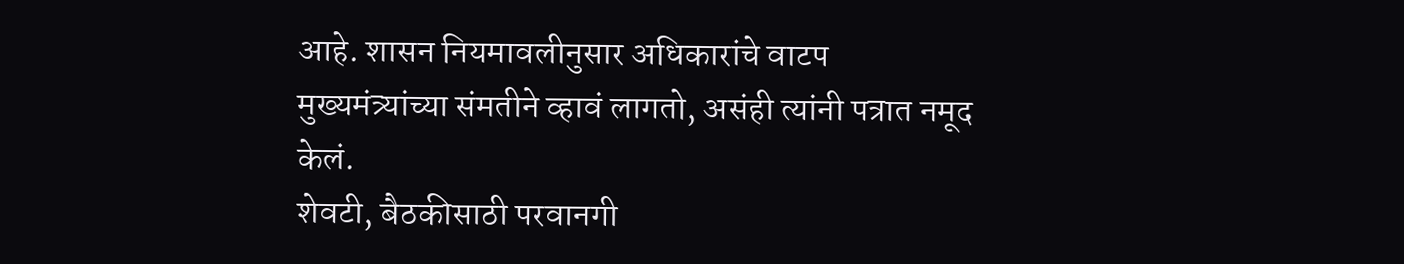आहे. शासन नियमावलीनुसार अधिकारांचे वाटप मुख्यमंत्र्यांच्या संमतीने व्हावं लागतो, असंही त्यांनी पत्रात नमूद केलं.
शेवटी, बैठकीसाठी परवानगी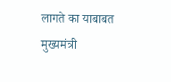लागते का याबाबत मुख्यमंत्री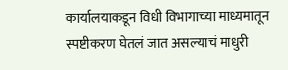कार्यालयाकडून विधी विभागाच्या माध्यमातून स्पष्टीकरण घेतलं जात असल्याचं माधुरी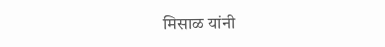मिसाळ यांनी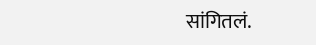सांगितलं.